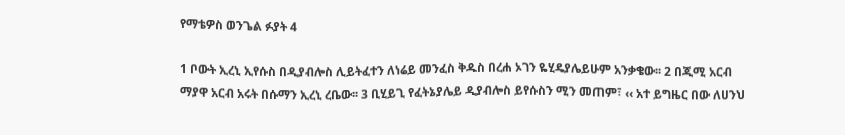የማቴዎስ ወንጌል ፉያት 4

1 ቦውት ኢረኒ ኢየሱስ በዲያብሎስ ሊይትፈተን ለነሬይ መንፈስ ቅዱስ በረሐ ኦገን ዬሂዴያሌይሁም አንቃቄው፡፡ 2 በጂሚ አርብ ማያዋ አርብ አሩት በሱማን ኢረኒ ረቤው፡፡ 3 ቢሂይጊ የፈትኔያሌይ ዲያብሎስ ይየሱስን ሚን መጠም፣ ‹‹ አተ ይግዜር በው ለሀንህ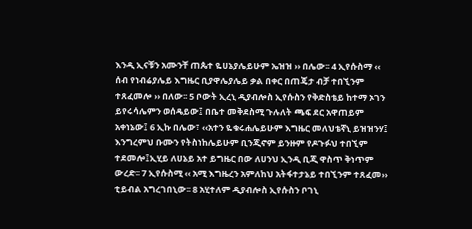እንዲ ኢናቹን አሙንቸ ጠጴተ ዬሀኔያሌይሁም ኤዝዝ ›› በሌው፡፡ 4 ኢየሱስማ ‹‹ ሰብ የነብሬያሌይ እግዜር ቢያዋሌያሌይ ቃል በቀር በጠጄታ ብቻ ተበኚንም ተጸፈመሎ ›› በለው፡፡ 5 ቦውት ኢረኒ ዲያብሎስ ኢየሱስን የቅድስቴይ ከተማ ኦገን ይየሩሳሌምን ወሰዴይው፤ በቤተ መቅደስሚ ጉሉለት ጫፍ ደር አዋጠይም አቀነኔው፤ 6 ኢኩ በሌው፣ ‹‹አተን ዬቁሩሐሌይሁም እግዜር መለህቴኛኒ ይዝዝንሃ፤ እንግረምህ ቡሙን የትስነከሌይሁም ቢንጂኖም ይንዙም የዶጉፉህ ተበኚም ተደመሎ፤ኢሂይ ለሀኔይ አተ ይግዜር በው ለሀንህ ኢንዲ ቢጂ ዋስጥ ቅነጥም ውረድ፡፡ 7 ኢየሱስሚ ‹‹ አሚ እግዜረን አምለከህ አትፋተታኔይ ተበኚንም ተጸፈመ›› ቲይብል አግረገበኒው፡፡ 8 አሂተለም ዲያብሎስ ኢየሱስን ቦገኒ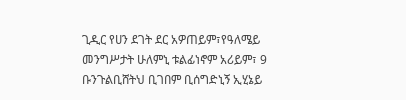ጊዲር የሀን ደገት ደር አዎጠይም፣የዓለሜይ መንግሥታት ሁለምኒ ቱልፊነኖም አሪይም፣ 9 ቡንጉልቢሸትህ ቢገበም ቢሰግድኒኝ ኢሂኔይ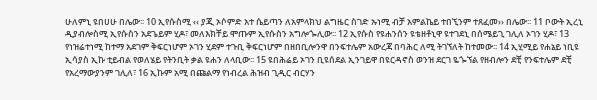ሁለምኒ ዩበሀሁ በሌው፡፡ 10 ኢየሱስሚ ‹‹ ያጂ ኦሶምድ አተ ሴይጣን ለአምላክህ ልግዜር ስገድ ኡነሚ ብቻ አምልኬይ ተበኚንም ተጸፈመ›› በሌው፡፡ 11 ቦውት ኢረኒ ዲያብሎስሚ ኢየሱስን አደጌይም ሂዶ፣ መለእክቸይ ሞጡም ኢየሱስን አግሎጐሊው፡፡ 12 ኢየሱስ የዩሐንሰን ዩቴዘቶኒዋ ዩተገደኒ በሰሜይጊ ገሊለ ኦገን ሂዶ፣ 13 የነዝሬተነሚ ከተማ አደገም ቅፍርነሆም ኦገን ሂደም ተጉቢ ቅፍርነሆም በዘበቢሎንዋ በንፍተሌም አውረጃ በባሕር ለሚ ትገኘለት ከተመው፡፡ 14 ኢሂሚይ የሐኔይ ነቢዩ ኢሳያስ ኢኩ ቲይብል የወለሄይ የትንቢት ቃል ዩሐን ለላቢው፡፡ 15 ዩበሕሬይ ኦገን ቢዩሰደል ኢንገይዋ በዩርዳኖስ ወንዝ ደርገ ዬጐኘል የዘብሎን ደቺ የንፍተሌም ደቺ የአረማውያንም ገሊለ፣ 16 ኢኩም አሚ በጩልማ የነብረል ሕዝብ ጊዲር ብርሃን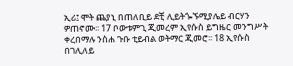ኢሪ፤ ሞት ጨያኒ በጠለቢይ ደቺ ሊይትጐኙሚያሌይ ብርሃን ዎጠኖሙ፡፡ 17 ቦውቱምጊ ጂመረም ኢየሱስ ይግዜር መንግሥት ቀረበማሉ ንስሐ ጉቡ ቲይብል ወትማር ጂመሮ፡፡ 18 ኢየሱስ በገሊለይ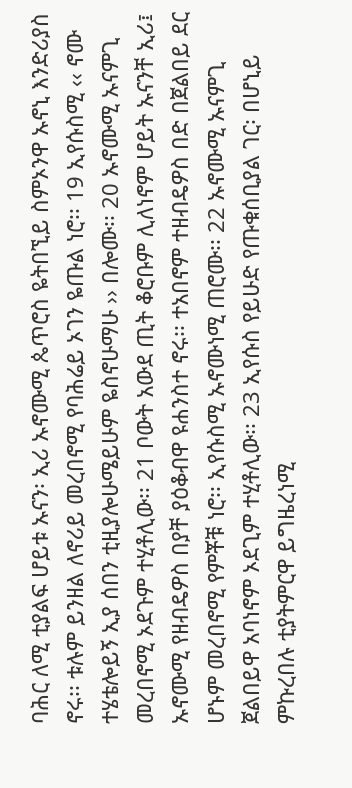ባሕር ለሚ ቲያልፍ ሆይቱ ኡናን፡ ኢሪ ኡኖሙሚ ጴጥሮስ ዬትበኚይ ስምኦንዋ ኡኖኒ እንድሪያስ ኖሩ፡፡ ቱሉም ይንዘል ለኖሪይ መረበኖሚ የባሕሬይ ኦገን ዬጡል ነሮ፡፡ 19 ኢየሱስሚ ‹‹ ኖሙ ተሄቴሎይኝ ኢያ ሰበን ቲዚያሎሁሜይሁም ዬስኖሁማሁ ›› በሎሙ፡፡ 20 ኡኖሙሚ ኡናምጊ መረበኖሚ ኦደጉም ተሂቶሊው፡፡ 21 ቦውት አውደ ጢት ቆሮቡም ሊለነኖም ሆይት ኡናንቸ ኢሪ፤ ኡኖሙሚ የዘብዴዎስ በያቸ ያዕቆብዋ ዩሐንስተ ኖሩ፡፡ ተአበኖም ተዘብዴዎስ በድ በጀልበይ ደር ሆኑም መረበኖሚ የምቾቹ ነሮ፡፡ ኢየሱስሚ ኡኖሙነሚ ጠሮሙ፡፡ 22 ኡኖሙሚ ኡናምጊ ጀልበይዋ አባነኖም ኦደጊም ተሂቶሊው፡፡ 23 ኢየሱስ የይሁድ የጡቁሰቢያል ገር፡ በሆኒይ ምኩረበሉ ቲያትምርዋ ይግዜረነሚ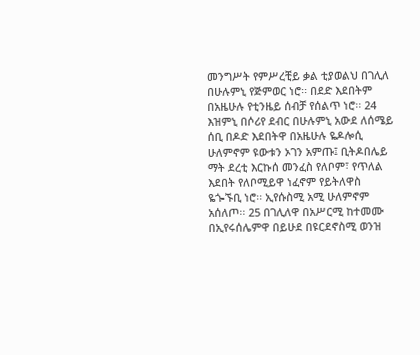መንግሥት የምሥረቺይ ቃል ቲያወልህ በገሊለ በሁሉምኒ የጅምወር ነሮ፡፡ በደድ እደበትም በአዜሁሉ የቲንዜይ ሰብቻ የሰልጥ ነሮ፡፡ 24 እዝምኒ በሶሪየ ደብር በሁሉምኒ አውደ ለሰሜይ ሰቢ በዶድ እደበትዋ በአዜሁሉ ዬዶሎሲ ሁለምኖም ዩውቱን ኦገን አምጡ፤ ቢትዶበሌይ ማት ደረቲ እርኩሰ መንፈስ የለቦም፣ የጥለል እደበት የለቦሚይዋ ነፈኖም የይትለዋስ ዬጐኙቢ ነሮ፡፡ ኢየሱስሚ አሚ ሁለምኖም አሰለጦ፡፡ 25 በገሊለዋ በአሥርሚ ከተመሙ በኢየሩሰሌምዋ በይሁደ በዩርደኖስሚ ወንዝ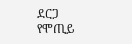ደርጋ የሞጢይ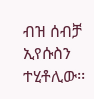ብዝ ሰብቻ ኢየሱስን ተሂቶሊው፡፡